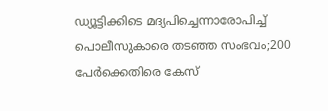ഡ്യൂട്ടിക്കിടെ മദ്യപിച്ചെന്നാരോപിച്ച് പൊലീസുകാരെ തടഞ്ഞ സംഭവം;200 പേർക്കെതിരെ കേസ്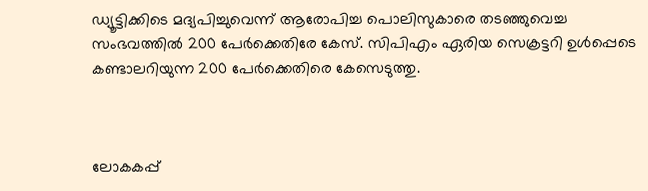ഡ്യൂട്ടിക്കിടെ മദ്യപിച്ചുവെന്ന് ആരോപിച്ച പൊലിസുകാരെ തടഞ്ഞുവെച്ച സംഭവത്തിൽ 200 പേർക്കെതിരേ കേസ്. സിപിഎം ഏരിയ സെക്രട്ടറി ഉൾപ്പെടെ കണ്ടാലറിയുന്ന 200 പേര്‍ക്കെതിരെ കേസെടുത്തു.



ലോകകപ്പ്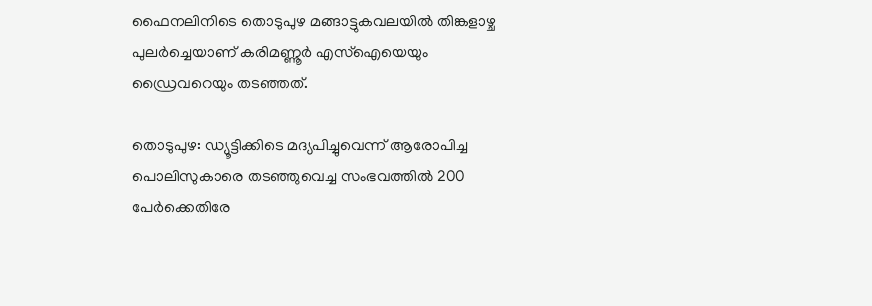ഫൈനലിനിടെ തൊടുപുഴ മങ്ങാട്ടുകവലയില്‍ തിങ്കളാഴ്ച പുലര്‍ച്ചെയാണ് കരിമണ്ണൂര്‍ എസ്‌ഐയെയും ഡ്രൈവറെയും തടഞ്ഞത്.

തൊടുപുഴ: ഡ്യൂട്ടിക്കിടെ മദ്യപിച്ചുവെന്ന് ആരോപിച്ച പൊലിസുകാരെ തടഞ്ഞുവെച്ച സംഭവത്തിൽ 200 പേർക്കെതിരേ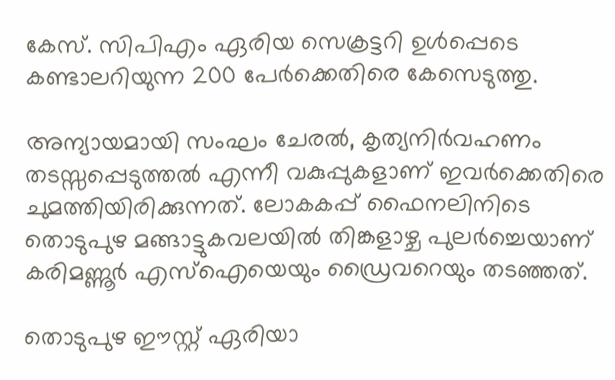കേസ്. സിപിഎം ഏരിയ സെക്രട്ടറി ഉൾപ്പെടെ കണ്ടാലറിയുന്ന 200 പേര്‍ക്കെതിരെ കേസെടുത്തു.

അന്യായമായി സംഘം ചേരല്‍, കൃത്യനിര്‍വഹണം തടസ്സപ്പെടുത്തല്‍ എന്നീ വകുപ്പുകളാണ് ഇവര്‍ക്കെതിരെ ചുമത്തിയിരിക്കുന്നത്. ലോകകപ്പ് ഫൈനലിനിടെ തൊടുപുഴ മങ്ങാട്ടുകവലയില്‍ തിങ്കളാഴ്ച പുലര്‍ച്ചെയാണ് കരിമണ്ണൂര്‍ എസ്‌ഐയെയും ഡ്രൈവറെയും തടഞ്ഞത്.

തൊടുപുഴ ഈസ്റ്റ് ഏരിയാ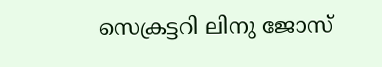സെക്രട്ടറി ലിനു ജോസ്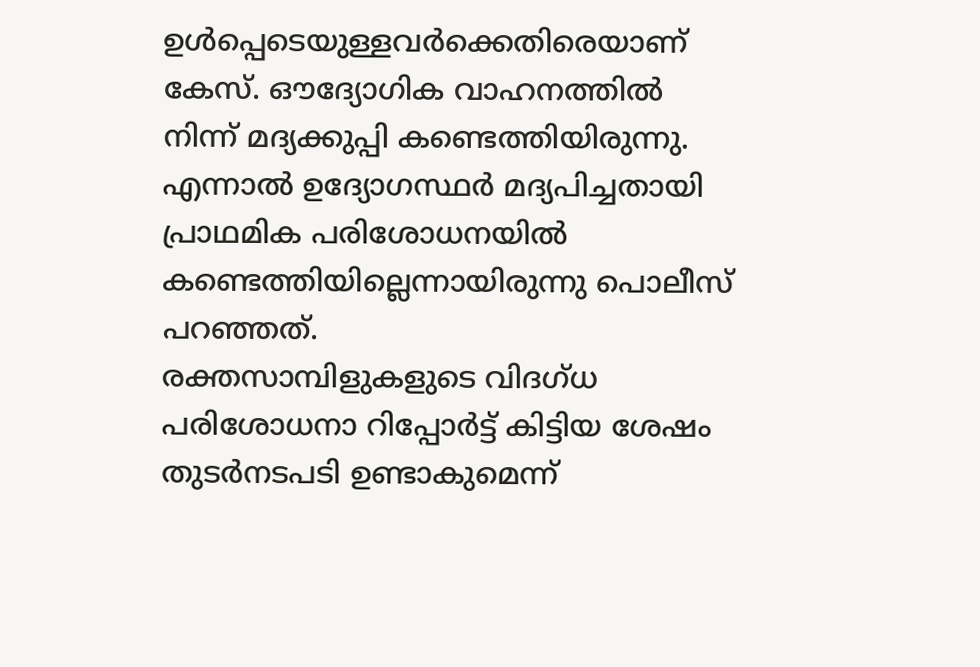ഉള്‍പ്പെടെയുള്ളവര്‍ക്കെതിരെയാണ് കേസ്. ഔദ്യോഗിക വാഹനത്തില്‍ നിന്ന് മദ്യക്കുപ്പി കണ്ടെത്തിയിരുന്നു. എന്നാല്‍ ഉദ്യോഗസ്ഥര്‍ മദ്യപിച്ചതായി പ്രാഥമിക പരിശോധനയില്‍ കണ്ടെത്തിയില്ലെന്നായിരുന്നു പൊലീസ് പറഞ്ഞത്.
രക്തസാമ്പിളുകളുടെ വിദഗ്ധ പരിശോധനാ റിപ്പോര്‍ട്ട് കിട്ടിയ ശേഷം തുടര്‍നടപടി ഉണ്ടാകുമെന്ന്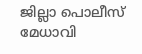ജില്ലാ പൊലീസ് മേധാവി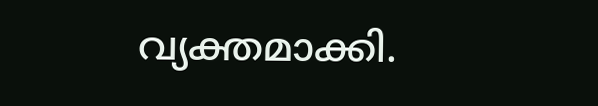വ്യക്തമാക്കി.